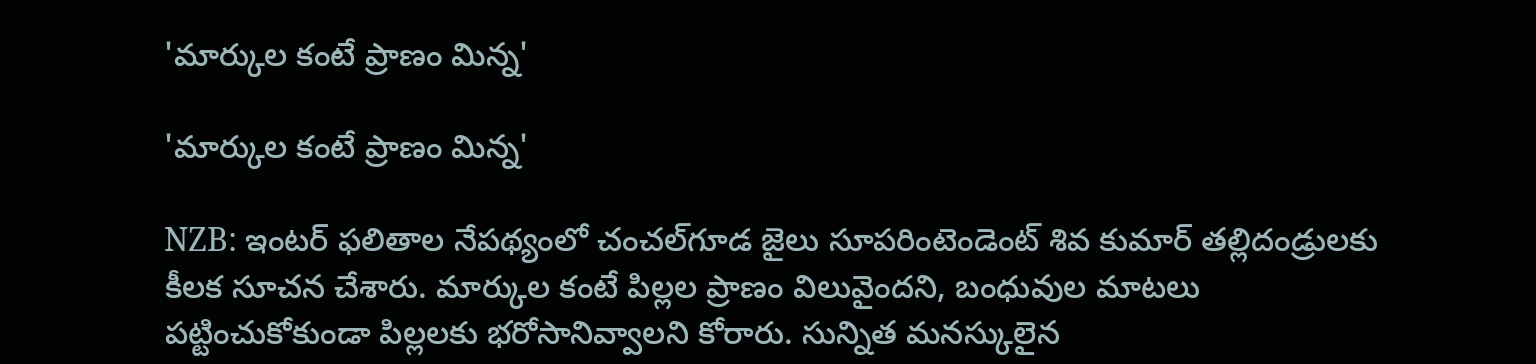'మార్కుల కంటే ప్రాణం మిన్న'

'మార్కుల కంటే ప్రాణం మిన్న'

NZB: ఇంటర్ ఫలితాల నేపథ్యంలో చంచల్‌గూడ జైలు సూపరింటెండెంట్ శివ కుమార్ తల్లిదండ్రులకు కీలక సూచన చేశారు. మార్కుల కంటే పిల్లల ప్రాణం విలువైందని, బంధువుల మాటలు పట్టించుకోకుండా పిల్లలకు భరోసానివ్వాలని కోరారు. సున్నిత మనస్కులైన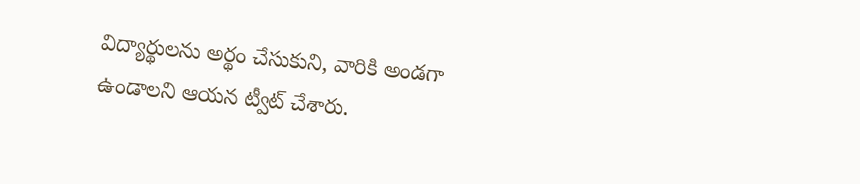విద్యార్థులను అర్థం చేసుకుని, వారికి అండగా ఉండాలని ఆయన ట్వీట్ చేశారు.